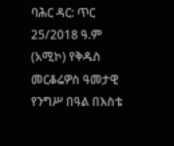ባሕር ዳር: ጥር 25/2018 ዓ.ም (አሚኮ) የቅዱስ መርቆሬዎስ ዓመታዊ የንግሥ በዓል በእስቴ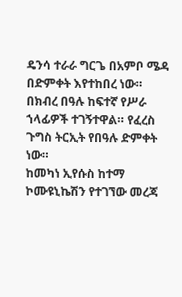ዴንሳ ተራራ ግርጌ በአምቦ ሜዳ በድምቀት እየተከበረ ነው።
በክብረ በዓሉ ከፍተኛ የሥራ ኀላፊዎች ተገኝተዋል። የፈረስ ጉግስ ትርኢት የበዓሉ ድምቀት ነው።
ከመካነ ኢየሱስ ከተማ ኮሙዩኒኬሽን የተገኘው መረጃ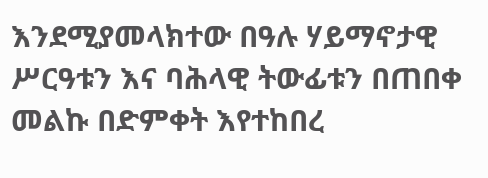እንደሚያመላክተው በዓሉ ሃይማኖታዊ ሥርዓቱን እና ባሕላዊ ትውፊቱን በጠበቀ መልኩ በድምቀት እየተከበረ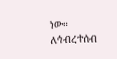ነው።
ለኅብረተሰብ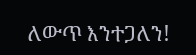ለውጥ እንተጋለን!